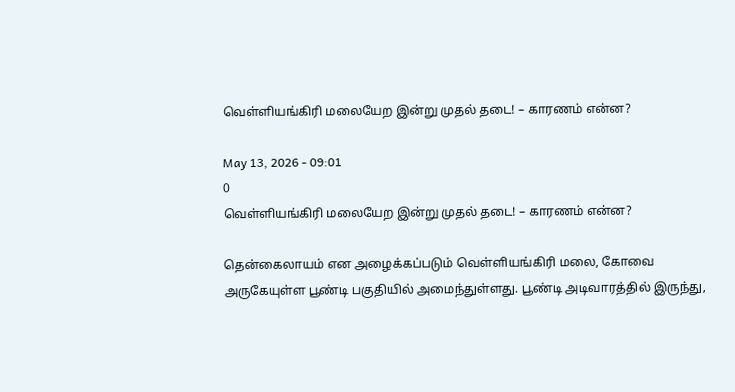வெள்ளியங்கிரி மலையேற இன்று முதல் தடை! – காரணம் என்ன?

May 13, 2026 - 09:01
0
வெள்ளியங்கிரி மலையேற இன்று முதல் தடை! – காரணம் என்ன?

தென்கைலாயம் என அழைக்கப்படும் வெள்ளியங்கிரி மலை, கோவை அருகேயுள்ள பூண்டி பகுதியில் அமைந்துள்ளது. பூண்டி அடிவாரத்தில் இருந்து,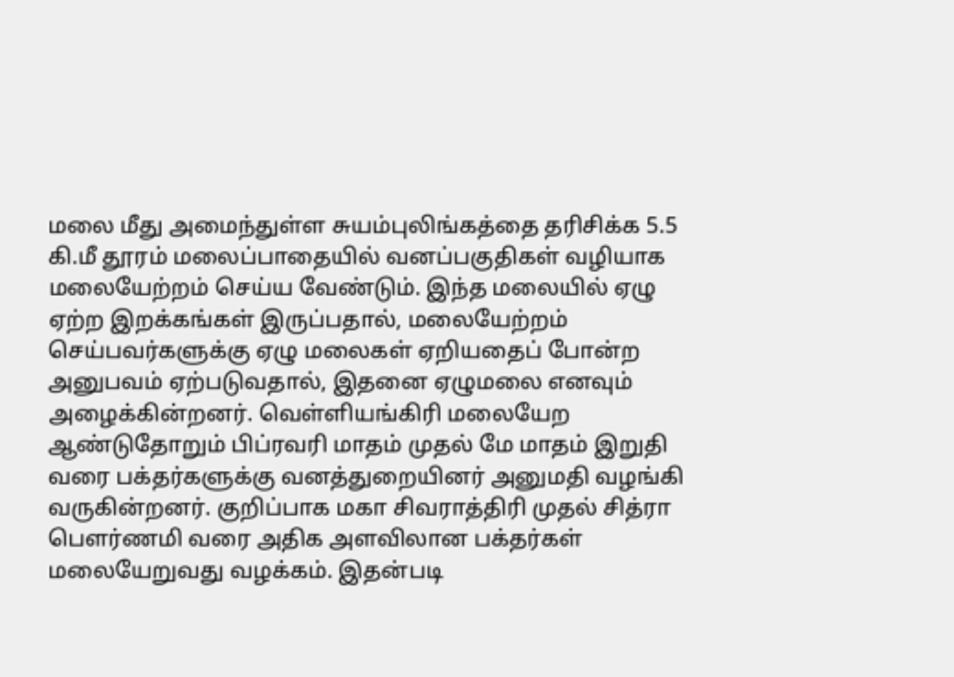மலை மீது அமைந்துள்ள சுயம்புலிங்கத்தை தரிசிக்க 5.5 கி.மீ தூரம் மலைப்பாதையில் வனப்பகுதிகள் வழியாக மலையேற்றம் செய்ய வேண்டும். இந்த மலையில் ஏழு ஏற்ற இறக்கங்கள் இருப்பதால், மலையேற்றம் செய்பவர்களுக்கு ஏழு மலைகள் ஏறியதைப் போன்ற அனுபவம் ஏற்படுவதால், இதனை ஏழுமலை எனவும் அழைக்கின்றனர். வெள்ளியங்கிரி மலையேற ஆண்டுதோறும் பிப்ரவரி மாதம் முதல் மே மாதம் இறுதி வரை பக்தர்களுக்கு வனத்துறையினர் அனுமதி வழங்கி வருகின்றனர். குறிப்பாக மகா சிவராத்திரி முதல் சித்ரா பெளர்ணமி வரை அதிக அளவிலான பக்தர்கள் மலையேறுவது வழக்கம். இதன்படி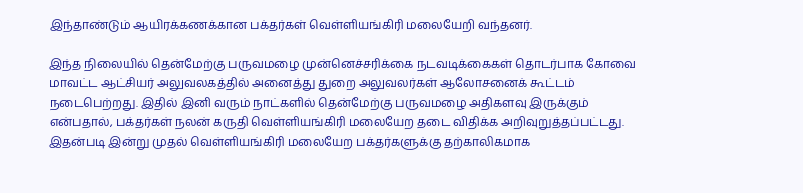இந்தாண்டும் ஆயிரக்கணக்கான பக்தர்கள் வெள்ளியங்கிரி மலையேறி வந்தனர்.

இந்த நிலையில் தென்மேற்கு பருவமழை முன்னெச்சரிக்கை நடவடிக்கைகள் தொடர்பாக கோவை மாவட்ட ஆட்சியர் அலுவலகத்தில் அனைத்து துறை அலுவலர்கள் ஆலோசனைக் கூட்டம் நடைபெற்றது. இதில் இனி வரும் நாட்களில் தென்மேற்கு பருவமழை அதிகளவு இருக்கும் என்பதால், பக்தர்கள் நலன் கருதி வெள்ளியங்கிரி மலையேற தடை விதிக்க அறிவுறுத்தப்பட்டது. இதன்படி இன்று முதல் வெள்ளியங்கிரி மலையேற பக்தர்களுக்கு தற்காலிகமாக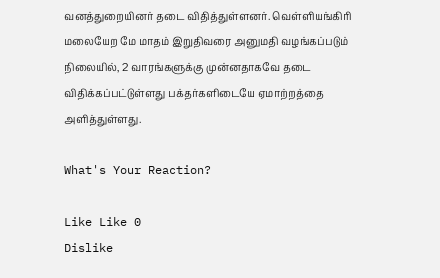வனத்துறையினர் தடை விதித்துள்ளனர். வெள்ளியங்கிரி மலையேற மே மாதம் இறுதிவரை அனுமதி வழங்கப்படும் நிலையில், 2 வாரங்களுக்கு முன்னதாகவே தடை விதிக்கப்பட்டுள்ளது பக்தர்களிடையே ஏமாற்றத்தை அளித்துள்ளது.

What's Your Reaction?

Like Like 0
Dislike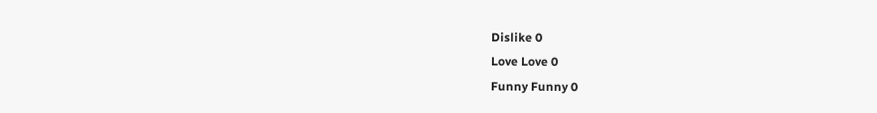Dislike 0
Love Love 0
Funny Funny 0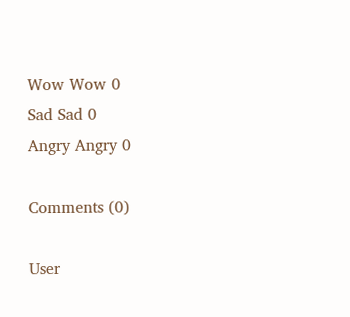Wow Wow 0
Sad Sad 0
Angry Angry 0

Comments (0)

User